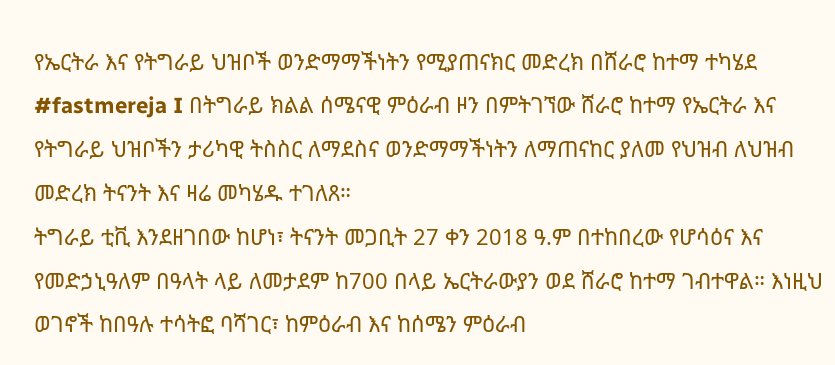የኤርትራ እና የትግራይ ህዝቦች ወንድማማችነትን የሚያጠናክር መድረክ በሸራሮ ከተማ ተካሄደ
#fastmereja I በትግራይ ክልል ሰሜናዊ ምዕራብ ዞን በምትገኘው ሸራሮ ከተማ የኤርትራ እና የትግራይ ህዝቦችን ታሪካዊ ትስስር ለማደስና ወንድማማችነትን ለማጠናከር ያለመ የህዝብ ለህዝብ መድረክ ትናንት እና ዛሬ መካሄዱ ተገለጸ።
ትግራይ ቲቪ እንደዘገበው ከሆነ፣ ትናንት መጋቢት 27 ቀን 2018 ዓ.ም በተከበረው የሆሳዕና እና የመድኃኒዓለም በዓላት ላይ ለመታደም ከ700 በላይ ኤርትራውያን ወደ ሸራሮ ከተማ ገብተዋል። እነዚህ ወገኖች ከበዓሉ ተሳትፎ ባሻገር፣ ከምዕራብ እና ከሰሜን ምዕራብ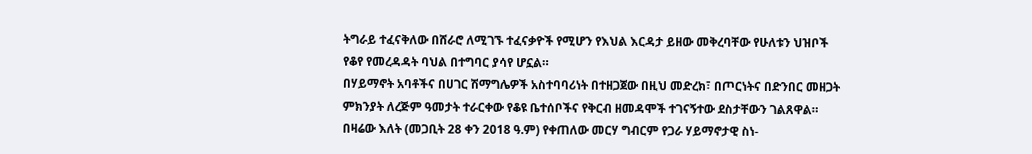ትግራይ ተፈናቅለው በሸራሮ ለሚገኙ ተፈናቃዮች የሚሆን የእህል እርዳታ ይዘው መቅረባቸው የሁለቱን ህዝቦች የቆየ የመረዳዳት ባህል በተግባር ያሳየ ሆኗል።
በሃይማኖት አባቶችና በሀገር ሽማግሌዎች አስተባባሪነት በተዘጋጀው በዚህ መድረክ፣ በጦርነትና በድንበር መዘጋት ምክንያት ለረጅም ዓመታት ተራርቀው የቆዩ ቤተሰቦችና የቅርብ ዘመዳሞች ተገናኝተው ደስታቸውን ገልጸዋል። በዛሬው እለት (መጋቢት 28 ቀን 2018 ዓ.ም) የቀጠለው መርሃ ግብርም የጋራ ሃይማኖታዊ ስነ-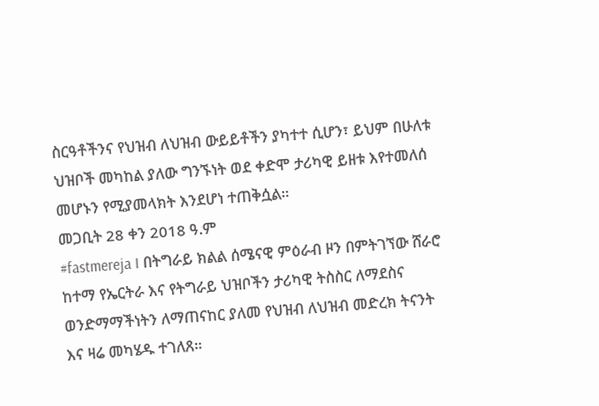ስርዓቶችንና የህዝብ ለህዝብ ውይይቶችን ያካተተ ሲሆን፣ ይህም በሁለቱ ህዝቦች መካከል ያለው ግንኙነት ወደ ቀድሞ ታሪካዊ ይዘቱ እየተመለሰ መሆኑን የሚያመላክት እንደሆነ ተጠቅሷል።
መጋቢት 28 ቀን 2018 ዓ.ም
#fastmereja I በትግራይ ክልል ሰሜናዊ ምዕራብ ዞን በምትገኘው ሸራሮ ከተማ የኤርትራ እና የትግራይ ህዝቦችን ታሪካዊ ትስስር ለማደስና ወንድማማችነትን ለማጠናከር ያለመ የህዝብ ለህዝብ መድረክ ትናንት እና ዛሬ መካሄዱ ተገለጸ።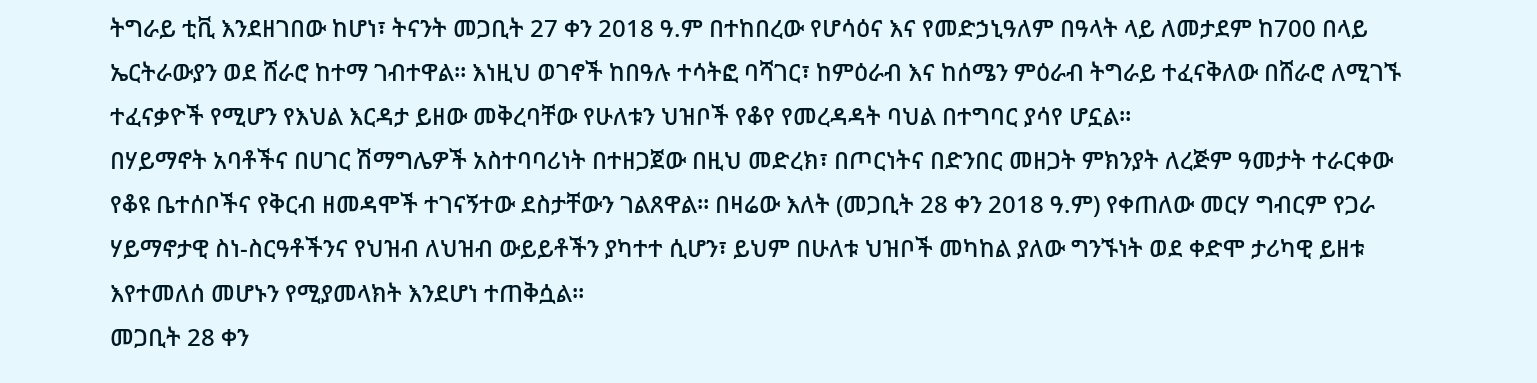ትግራይ ቲቪ እንደዘገበው ከሆነ፣ ትናንት መጋቢት 27 ቀን 2018 ዓ.ም በተከበረው የሆሳዕና እና የመድኃኒዓለም በዓላት ላይ ለመታደም ከ700 በላይ ኤርትራውያን ወደ ሸራሮ ከተማ ገብተዋል። እነዚህ ወገኖች ከበዓሉ ተሳትፎ ባሻገር፣ ከምዕራብ እና ከሰሜን ምዕራብ ትግራይ ተፈናቅለው በሸራሮ ለሚገኙ ተፈናቃዮች የሚሆን የእህል እርዳታ ይዘው መቅረባቸው የሁለቱን ህዝቦች የቆየ የመረዳዳት ባህል በተግባር ያሳየ ሆኗል።
በሃይማኖት አባቶችና በሀገር ሽማግሌዎች አስተባባሪነት በተዘጋጀው በዚህ መድረክ፣ በጦርነትና በድንበር መዘጋት ምክንያት ለረጅም ዓመታት ተራርቀው የቆዩ ቤተሰቦችና የቅርብ ዘመዳሞች ተገናኝተው ደስታቸውን ገልጸዋል። በዛሬው እለት (መጋቢት 28 ቀን 2018 ዓ.ም) የቀጠለው መርሃ ግብርም የጋራ ሃይማኖታዊ ስነ-ስርዓቶችንና የህዝብ ለህዝብ ውይይቶችን ያካተተ ሲሆን፣ ይህም በሁለቱ ህዝቦች መካከል ያለው ግንኙነት ወደ ቀድሞ ታሪካዊ ይዘቱ እየተመለሰ መሆኑን የሚያመላክት እንደሆነ ተጠቅሷል።
መጋቢት 28 ቀን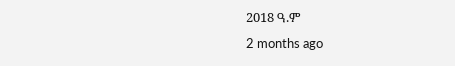2018 ዓ.ም
2 months ago